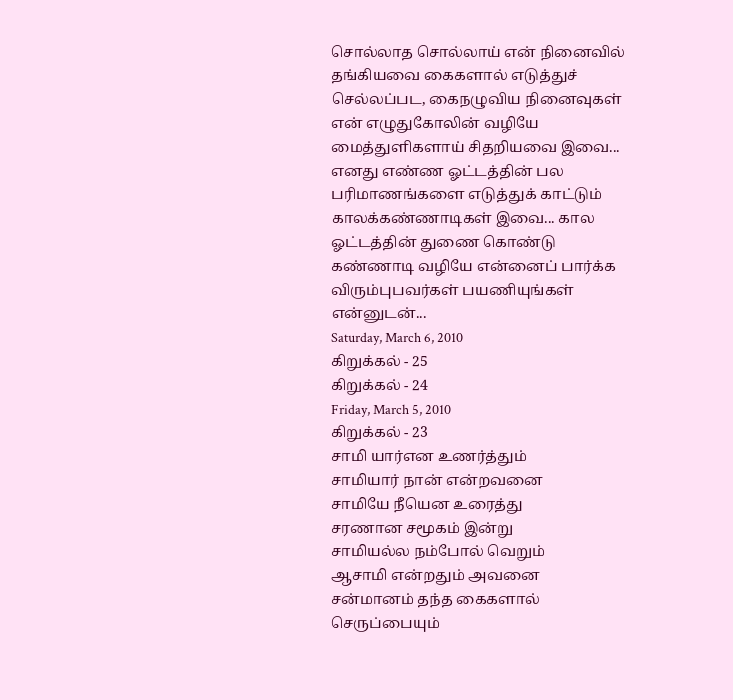சொல்லாத சொல்லாய் என் நினைவில் தங்கியவை கைகளால் எடுத்துச் செல்லப்பட, கைநழுவிய நினைவுகள் என் எழுதுகோலின் வழியே மைத்துளிகளாய் சிதறியவை இவை... எனது எண்ண ஓட்டத்தின் பல பரிமாணங்களை எடுத்துக் காட்டும் காலக்கண்ணாடிகள் இவை... கால ஓட்டத்தின் துணை கொண்டு கண்ணாடி வழியே என்னைப் பார்க்க விரும்புபவர்கள் பயணியுங்கள் என்னுடன்...
Saturday, March 6, 2010
கிறுக்கல் - 25
கிறுக்கல் - 24
Friday, March 5, 2010
கிறுக்கல் - 23
சாமி யார்என உணர்த்தும்
சாமியார் நான் என்றவனை
சாமியே நீயென உரைத்து
சரணான சமூகம் இன்று
சாமியல்ல நம்போல் வெறும்
ஆசாமி என்றதும் அவனை
சன்மானம் தந்த கைகளால்
செருப்பையும்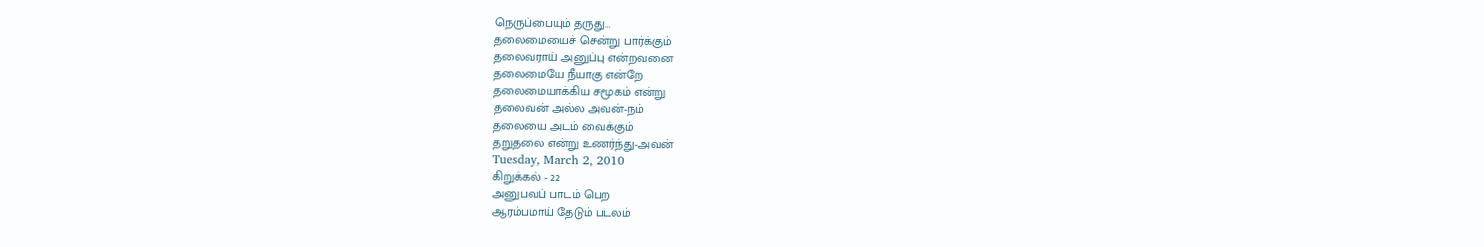நெருப்பையும் தருது…
தலைமையைச் சென்று பார்க்கும்
தலைவராய் அனுப்பு என்றவனை
தலைமையே நீயாகு என்றே
தலைமையாக்கிய சமூகம் என்று
தலைவன் அல்ல அவன்-நம்
தலையை அடம் வைக்கும்
தறுதலை என்று உணர்ந்து-அவன்
Tuesday, March 2, 2010
கிறுக்கல் - 22
அனுபவப் பாடம் பெற
ஆரம்பமாய் தேடும் படலம்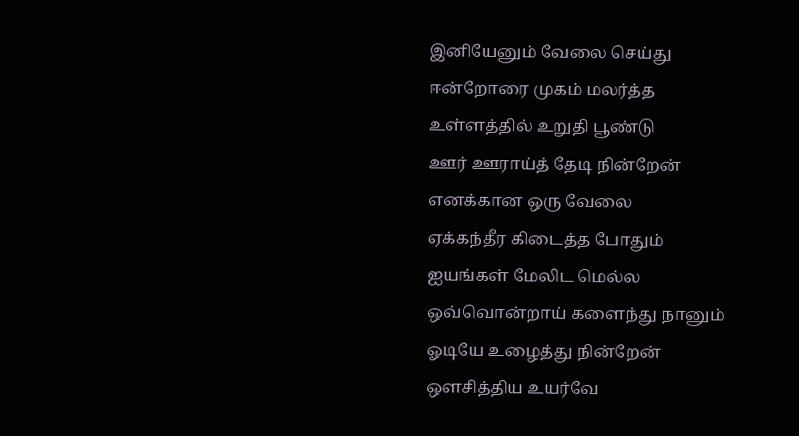இனியேனும் வேலை செய்து
ஈன்றோரை முகம் மலர்த்த
உள்ளத்தில் உறுதி பூண்டு
ஊர் ஊராய்த் தேடி நின்றேன்
எனக்கான ஒரு வேலை
ஏக்கந்தீர கிடைத்த போதும்
ஐயங்கள் மேலிட மெல்ல
ஒவ்வொன்றாய் களைந்து நானும்
ஓடியே உழைத்து நின்றேன்
ஔசித்திய உயர்வே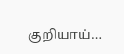குறியாய்…